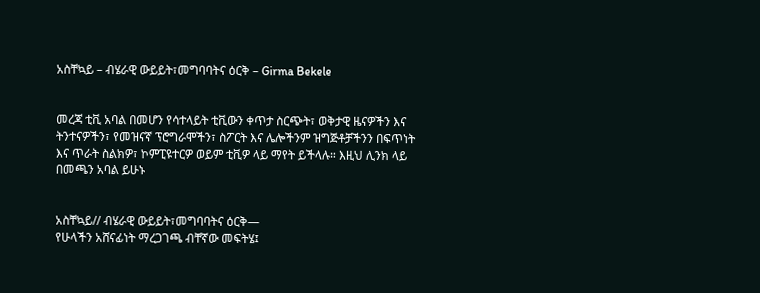አስቸኳይ – ብሄራዊ ውይይት፣መግባባትና ዕርቅ – Girma Bekele


መረጃ ቲቪ አባል በመሆን የሳተላይት ቲቪውን ቀጥታ ስርጭት፣ ወቅታዊ ዜናዎችን እና ትንተናዎችን፣ የመዝናኛ ፕሮግራሞችን፣ ስፖርት እና ሌሎችንም ዝግጅቶቻችንን በፍጥነት እና ጥራት ስልክዎ፣ ኮምፒዩተርዎ ወይም ቲቪዎ ላይ ማየት ይችላሉ። እዚህ ሊንክ ላይ በመጫን አባል ይሁኑ


አስቸኳይ// ብሄራዊ ውይይት፣መግባባትና ዕርቅ—
የሁላችን አሸናፊነት ማረጋገጫ ብቸኛው መፍትሄ፤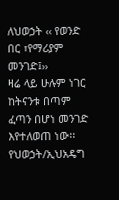ለህወኃት ‹‹ የወንድ በር ፣የማሪያም መንገድ፤››
ዛሬ ላይ ሁሉም ነገር ከትናንቱ በጣም ፈጣን በሆነ መንገድ እየተለወጠ ነው፡፡ የህወኃት/ኢህአዴግ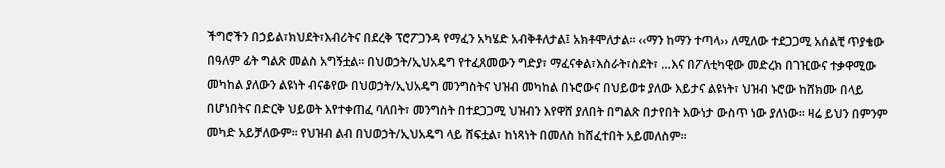ችግሮችን በኃይል፣ክህደት፣እብሪትና በደረቅ ፕሮፖጋንዳ የማፈን አካሄድ አብቅቶለታል፤ አክቶሞለታል፡፡ ‹‹ማን ከማን ተጣላ›› ለሚለው ተደጋጋሚ አሰልቺ ጥያቄው በዓለም ፊት ግልጽ መልስ አግኝቷል፡፡ በህወኃት/ኢህአዴግ የተፈጸመውን ግድያ፣ ማፈናቀል፣እስራት፣ስደት፣ …እና በፖለቲካዊው መድረክ በገዢውና ተቃዋሚው መካከል ያለውን ልዩነት ብናቆየው በህወኃት/ኢህአዴግ መንግስትና ህዝብ መካከል በኑሮውና በህይወቱ ያለው እይታና ልዩነት፣ ህዝብ ኑሮው ከሸክሙ በላይ በሆነበትና በድርቅ ህይወት እየተቀጠፈ ባለበት፣ መንግስት በተደጋጋሚ ህዝብን እየዋሸ ያለበት በግልጽ በታየበት እውነታ ውስጥ ነው ያለነው፡፡ ዛሬ ይህን በምንም መካድ አይቻለውም፡፡ የህዝብ ልብ በህወኃት/ኢህአዴግ ላይ ሸፍቷል፣ ከነጻነት በመለስ ከሸፈተበት አይመለስም፡፡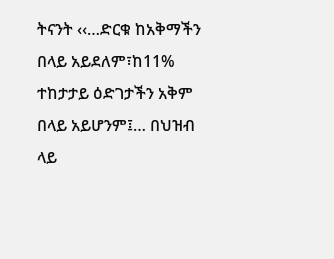ትናንት ‹‹…ድርቁ ከአቅማችን በላይ አይደለም፣ከ11% ተከታታይ ዕድገታችን አቅም በላይ አይሆንም፤… በህዝብ ላይ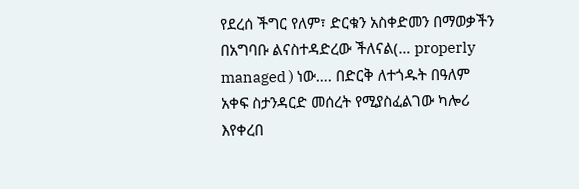የደረሰ ችግር የለም፣ ድርቁን አስቀድመን በማወቃችን በአግባቡ ልናስተዳድረው ችለናል(… properly managed ) ነው…. በድርቅ ለተጎዱት በዓለም አቀፍ ስታንዳርድ መሰረት የሚያስፈልገው ካሎሪ እየቀረበ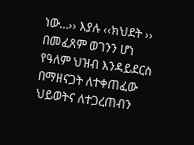ነው…›› እያሉ ‹‹ክህደት ›› በመፈጸም ወገንን ሆነ የዓለም ህዝብ እንዳይደርስ በማዘናጋት ለተቀጠፈው ህይወትና ለተጋረጠብን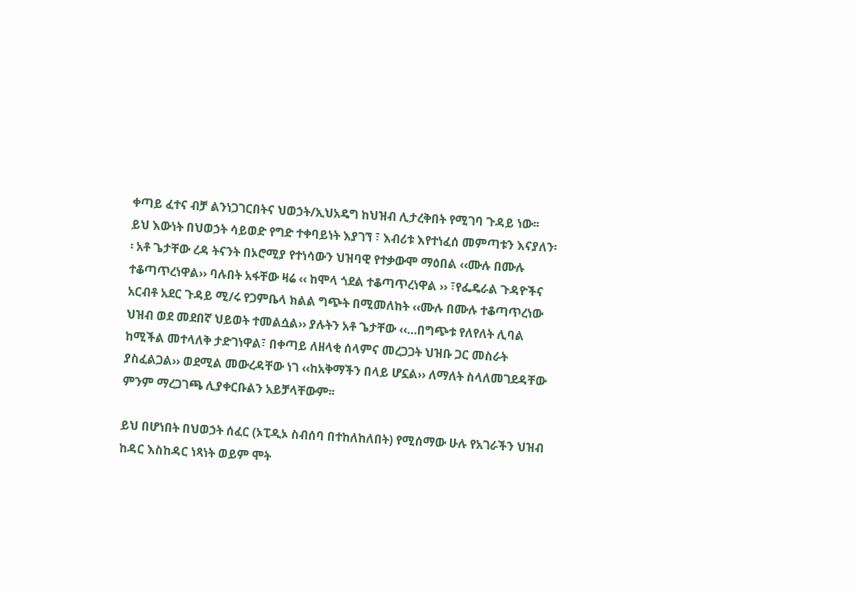ቀጣይ ፈተና ብቻ ልንነጋገርበትና ህወኃት/ኢህአዴግ ከህዝብ ሊታረቅበት የሚገባ ጉዳይ ነው፡፡ ይህ እውነት በህወኃት ሳይወድ የግድ ተቀባይነት እያገኘ ፣ እብሪቱ እየተነፈሰ መምጣቱን እናያለን፡፡ አቶ ጌታቸው ረዳ ትናንት በኦሮሚያ የተነሳውን ህዝባዊ የተቃውሞ ማዕበል ‹‹ሙሉ በሙሉ ተቆጣጥረነዋል›› ባሉበት አፋቸው ዛሬ ‹‹ ከሞላ ጎደል ተቆጣጥረነዋል ›› ፣የፌዴራል ጉዳዮችና አርብቶ አደር ጉዳይ ሚ/ሩ የጋምቤላ ክልል ግጭት በሚመለከት ‹‹ሙሉ በሙሉ ተቆጣጥረነው ህዝብ ወደ መደበኛ ህይወት ተመልሷል›› ያሉትን አቶ ጌታቸው ‹‹…በግጭቱ የለየለት ሊባል ከሚችል መተላለቅ ታድገነዋል፣ በቀጣይ ለዘላቂ ሰላምና መረጋጋት ህዝቡ ጋር መስራት ያስፈልጋል›› ወደሚል መውረዳቸው ነገ ‹‹ከአቅማችን በላይ ሆኗል›› ለማለት ስላለመገደዳቸው ምንም ማረጋገጫ ሊያቀርቡልን አይቻላቸውም፡፡

ይህ በሆነበት በህወኃት ሰፈር (ኦፒዲኦ ስብሰባ በተከለከለበት) የሚሰማው ሁሉ የአገራችን ህዝብ ከዳር እስከዳር ነጻነት ወይም ሞት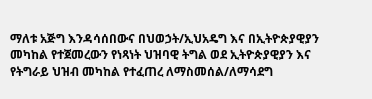ማለቱ አጅግ እንዳሳሰበውና በህወኃት/ኢህአዴግ እና በኢትዮጵያዊያን መካከል የተጀመረውን የነጻነት ህዝባዊ ትግል ወደ ኢትዮጵያዊያን እና የትግራይ ህዝብ መካከል የተፈጠረ ለማስመሰል/ለማሳደግ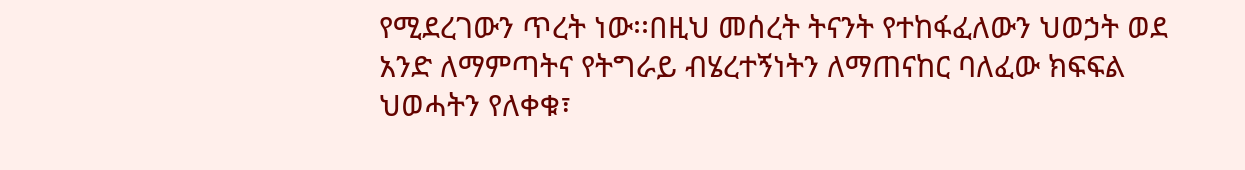የሚደረገውን ጥረት ነው፡፡በዚህ መሰረት ትናንት የተከፋፈለውን ህወኃት ወደ አንድ ለማምጣትና የትግራይ ብሄረተኝነትን ለማጠናከር ባለፈው ክፍፍል ህወሓትን የለቀቁ፣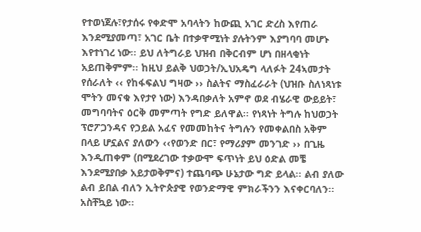የተወነጀሉ፣የታሰሩ የቀድሞ አባላትን ከውጪ አገር ድረስ እየጠራ እንደሚያመጣ፣ አገር ቤት በተቃዋሚነት ያሉትንም እያግባባ መሆኑ እየተነገረ ነው፡፡ ይህ ለትግራይ ህዝብ በቅርብም ሆነ በዘላቂነት አይጠቅምም፡፡ ከዚህ ይልቅ ህወኃት/ኢህአዴግ ላለፉት 24ኣመታት የሰራለት ‹‹ የከፋፍልህ ግዛው ›› ስልትና ማስፈራራት (ህዝቡ ስለነጻነቱ ሞትን መናቁ እየታየ ነው) እንዳበቃለት አምኖ ወደ ብሄራዊ ውይይት፣ መግባባትና ዕርቅ መምጣት የግድ ይለዋል፡፡ የነጻነት ትግሉ ከህወኃት ፕሮፖጋንዳና የኃይል አፈና የመመከትና ትግሉን የመቀልበስ አቅም በላይ ሆኗልና ያለውን ‹‹የወንድ በር፣ የማሪያም መንገድ ›› በጊዜ እንዲጠቀም (በሚደረገው ተቃውሞ ፍጥነት ይህ ዕድል መቼ እንደሚያበቃ አይታወቅምና) ተጨባጭ ሁኔታው ግድ ይላል፡፡ ልብ ያለው ልብ ይበል ብለን ኢትዮጵያዊ የወንድማዊ ምክራችንን እናቀርባለን፡፡ አስቸኳይ ነው፡፡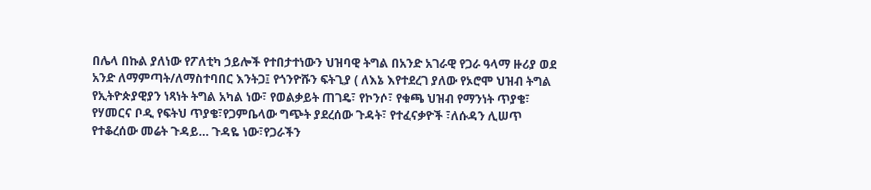በሌላ በኩል ያለነው የፖለቲካ ኃይሎች የተበታተነውን ህዝባዊ ትግል በአንድ አገራዊ የጋራ ዓላማ ዙሪያ ወደ አንድ ለማምጣት/ለማስተባበር እንትጋ፤ የጎንዮሹን ፍትጊያ ( ለእኔ እየተደረገ ያለው የኦሮሞ ህዝብ ትግል የኢትዮጵያዊያን ነጻነት ትግል አካል ነው፣ የወልቃይት ጠገዴ፣ የኮንሶ፣ የቁጫ ህዝብ የማንነት ጥያቄ፣ የሃመርና ቦዲ የፍትህ ጥያቄ፣የጋምቤላው ግጭት ያደረሰው ጉዳት፣ የተፈናቃዮች ፣ለሱዳን ሊሠጥ የተቆረሰው መሬት ጉዳይ… ጉዳዬ ነው፣የጋራችን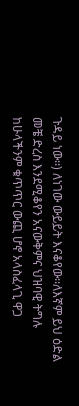ጉዳይ ነው፡፡) ለነገው ውይይት እናቆየው፡፡ለእኛም ይህ ዕድል መቼ ድረስ እንደሚቆየን አናውቅምና ህዝባዊ ትግሉ ከሁላችንም ቁጥጥር ውጪ ሆኖ አላስፈላጊ ዋጋ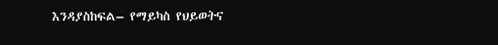እንዳያስከፍል– የማይካስ የህይወትና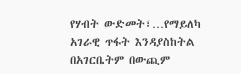የሃብት ውድመት፣…የማይለካ አገራዊ ጥፋት እንዳያስከትል በአገርቤትም በውጪም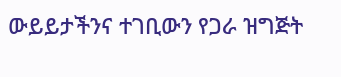ውይይታችንና ተገቢውን የጋራ ዝግጅት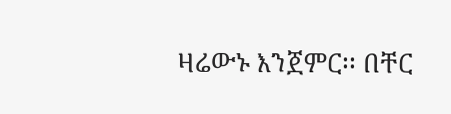ዛሬውኑ እንጀምር፡፡ በቸር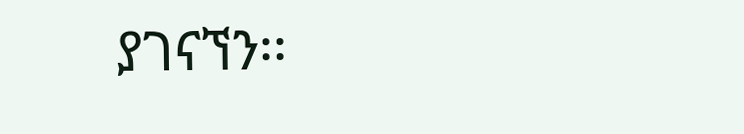ያገናኘን፡፡